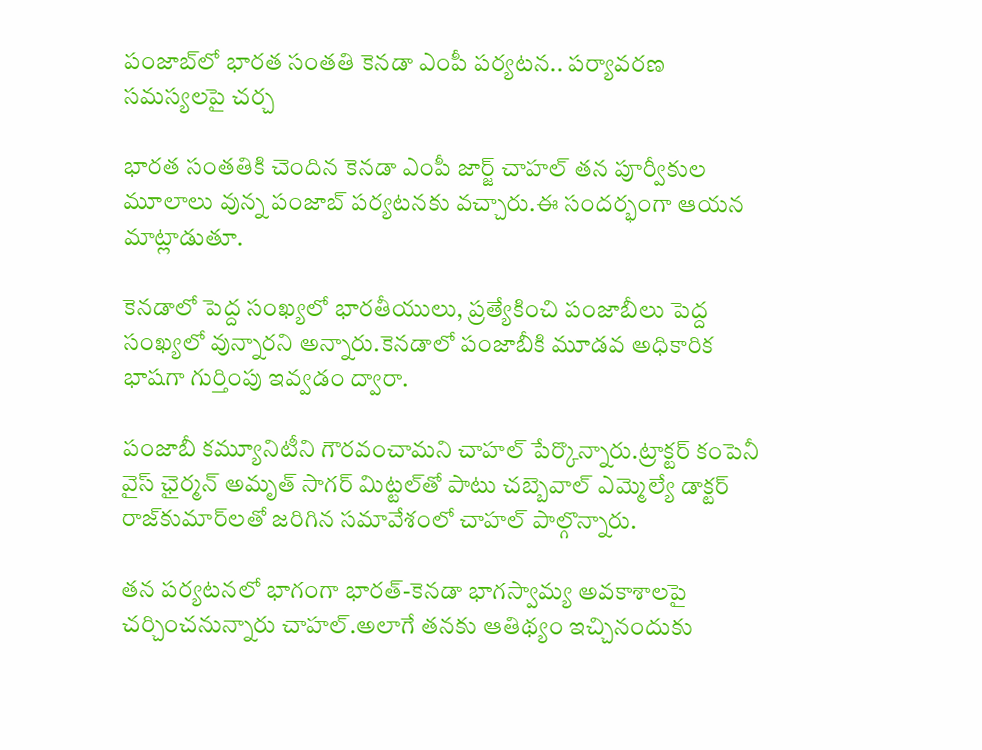పంజాబ్‌లో భారత సంతతి కెనడా ఎంపీ పర్యటన.. పర్యావరణ సమస్యలపై చర్చ

భారత సంతతికి చెందిన కెనడా ఎంపీ జార్జ్ చాహల్ తన పూర్వీకుల మూలాలు వున్న పంజాబ్‌ పర్యటనకు వచ్చారు.ఈ సందర్భంగా ఆయన మాట్లాడుతూ.

కెనడాలో పెద్ద సంఖ్యలో భారతీయులు, ప్రత్యేకించి పంజాబీలు పెద్ద సంఖ్యలో వున్నారని అన్నారు.కెనడాలో పంజాబీకి మూడవ అధికారిక భాషగా గుర్తింపు ఇవ్వడం ద్వారా.

పంజాబీ కమ్యూనిటీని గౌరవంచామని చాహల్ పేర్కొన్నారు.ట్రాక్టర్ కంపెనీ వైస్ ఛైర్మన్ అమృత్ సాగర్ మిట్టల్‌తో పాటు చబ్బెవాల్ ఎమ్మెల్యే డాక్టర్ రాజ్‌కుమార్‌లతో జరిగిన సమావేశంలో చాహల్ పాల్గొన్నారు.

తన పర్యటనలో భాగంగా భారత్-కెనడా భాగస్వామ్య అవకాశాలపై చర్చించనున్నారు చాహల్.అలాగే తనకు ఆతిథ్యం ఇచ్చినందుకు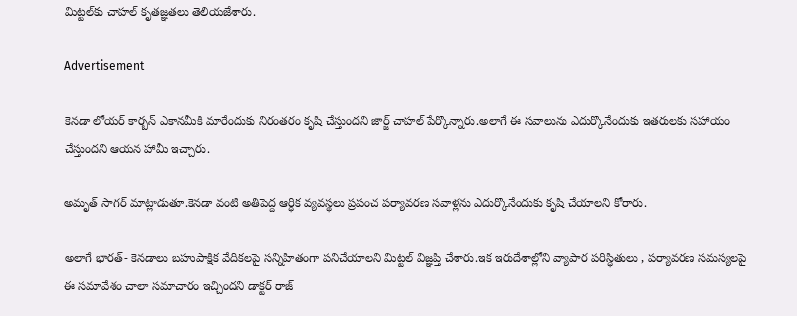మిట్టల్‌కు చాహల్ కృతజ్ఞతలు తెలియజేశారు.

Advertisement

కెనడా లోయర్ కార్బన్ ఎకానమీకి మారేందుకు నిరంతరం కృషి చేస్తుందని జార్జ్ చాహల్ పేర్కొన్నారు.అలాగే ఈ సవాలును ఎదుర్కొనేందుకు ఇతరులకు సహాయం చేస్తుందని ఆయన హామీ ఇచ్చారు.

అమృత్ సాగర్ మాట్లాడుతూ.కెనడా వంటి అతిపెద్ద ఆర్ధిక వ్యవస్థలు ప్రపంచ పర్యావరణ సవాళ్లను ఎదుర్కొనేందుకు కృషి చేయాలని కోరారు.

అలాగే భారత్- కెనడాలు బహుపాక్షిక వేదికలపై సన్నిహితంగా పనిచేయాలని మిట్టల్ విజ్ఞప్తి చేశారు.ఇక ఇరుదేశాల్లోని వ్యాపార పరిస్ధితులు , పర్యావరణ సమస్యలపై ఈ సమావేశం చాలా సమాచారం ఇచ్చిందని డాక్టర్ రాజ్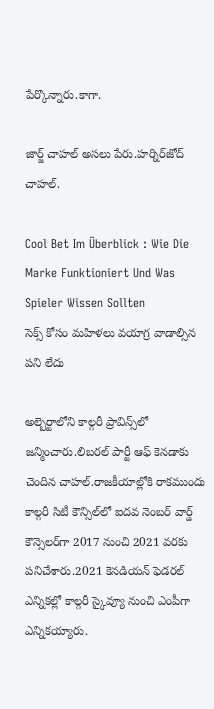పేర్కొన్నారు.కాగా.

జార్జ్ చాహల్ అసలు పేరు.హర్నిర్‌జోద్ చాహల్.

Cool Bet Im Überblick : Wie Die Marke Funktioniert Und Was Spieler Wissen Sollten
సెక్స్ కోసం మహిళలు వయాగ్ర వాడాల్సిన పని లేదు

అల్బెర్టాలోని కాల్గరీ ప్రావిన్స్‌లో జన్మించారు.లిబరల్ పార్టీ ఆఫ్ కెనడాకు చెందిన చాహల్.రాజకీయాల్లోకి రాకముందు కాల్గరీ సిటీ కౌన్సిల్‌‌లో ఐదవ నెంబర్ వార్డ్ కౌన్సెలర్‌గా 2017 నుంచి 2021 వరకు పనిచేశారు.2021 కెనడియన్ ఫెడరల్ ఎన్నికల్లో కాల్గరీ స్కైవ్యూ నుంచి ఎంపీగా ఎన్నికయ్యారు.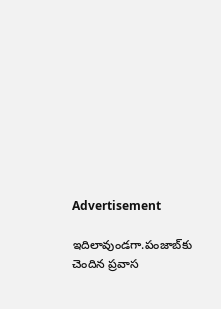Advertisement

ఇదిలావుండగా.పంజాబ్‌కు చెందిన ప్రవాస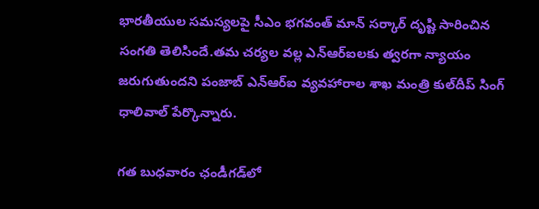భారతీయుల సమస్యలపై సీఎం భగవంత్ మాన్ సర్కార్ దృష్టి సారించిన సంగతి తెలిసిందే.తమ చర్యల వల్ల ఎన్ఆర్ఐలకు త్వరగా న్యాయం జరుగుతుందని పంజాబ్ ఎన్ఆర్ఐ వ్యవహారాల శాఖ మంత్రి కుల్‌దీప్ సింగ్ ధాలివాల్ పేర్కొన్నారు.

గత బుధవారం ఛండీగడ్‌లో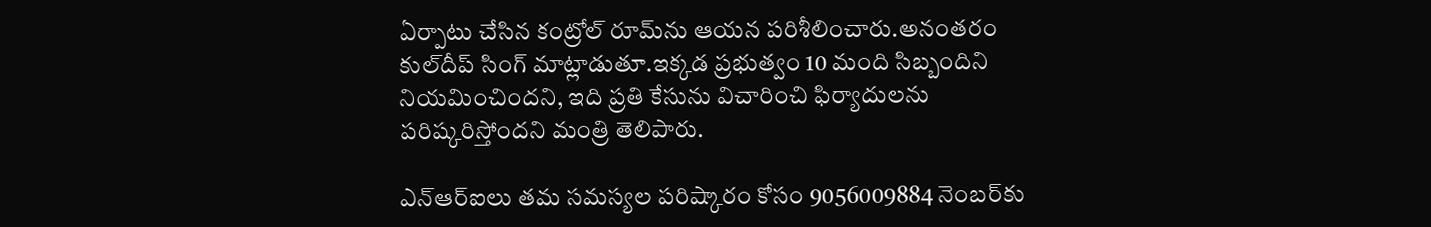ఏర్పాటు చేసిన కంట్రోల్ రూమ్‌ను ఆయన పరిశీలించారు.అనంతరం కుల్‌దీప్ సింగ్ మాట్లాడుతూ.ఇక్కడ ప్రభుత్వం 10 మంది సిబ్బందిని నియమించిందని, ఇది ప్రతి కేసును విచారించి ఫిర్యాదులను పరిష్కరిస్తోందని మంత్రి తెలిపారు.

ఎన్ఆర్ఐలు తమ సమస్యల పరిష్కారం కోసం 9056009884 నెంబర్‌కు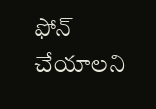ఫోన్ చేయాలని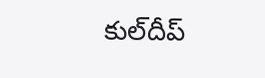కుల్‌దీప్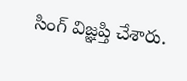సింగ్ విజ్ఞప్తి చేశారు.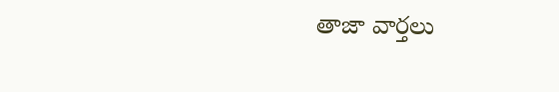తాజా వార్తలు